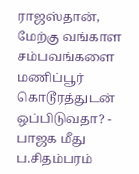ராஜஸ்தான், மேற்கு வங்காள சம்பவங்களை மணிப்பூர் கொடூரத்துடன் ஒப்பிடுவதா? - பாஜக மீது ப.சிதம்பரம்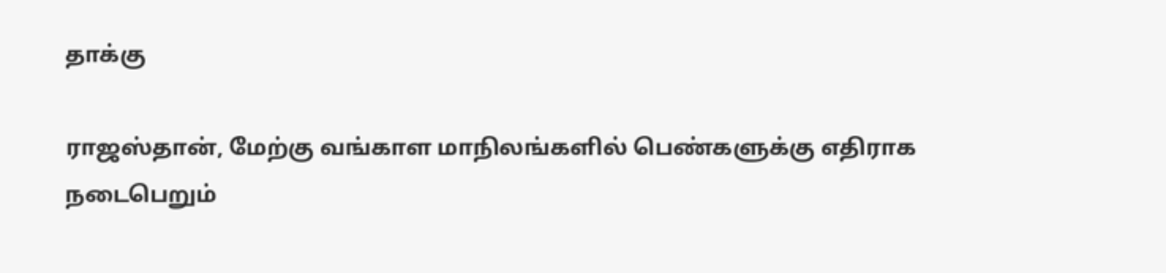தாக்கு

ராஜஸ்தான், மேற்கு வங்காள மாநிலங்களில் பெண்களுக்கு எதிராக நடைபெறும்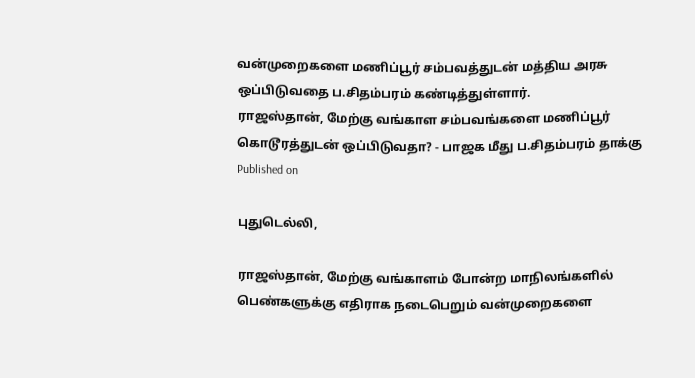வன்முறைகளை மணிப்பூர் சம்பவத்துடன் மத்திய அரசு ஒப்பிடுவதை ப.சிதம்பரம் கண்டித்துள்ளார்.
ராஜஸ்தான், மேற்கு வங்காள சம்பவங்களை மணிப்பூர் கொடூரத்துடன் ஒப்பிடுவதா? - பாஜக மீது ப.சிதம்பரம் தாக்கு
Published on

புதுடெல்லி,

ராஜஸ்தான், மேற்கு வங்காளம் போன்ற மாநிலங்களில் பெண்களுக்கு எதிராக நடைபெறும் வன்முறைகளை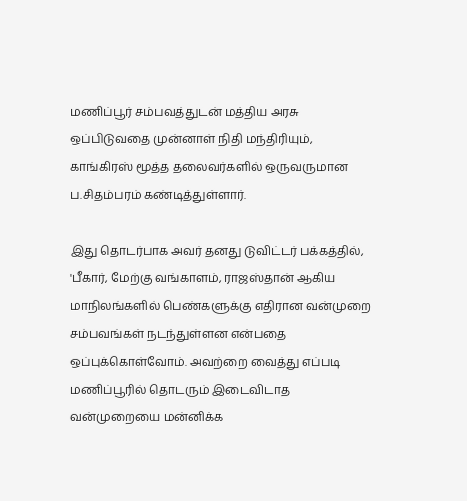மணிப்பூர் சம்பவத்துடன் மத்திய அரசு ஒப்பிடுவதை முன்னாள் நிதி மந்திரியும், காங்கிரஸ் மூத்த தலைவர்களில் ஒருவருமான ப.சிதம்பரம் கண்டித்துள்ளார்.

இது தொடர்பாக அவர் தனது டுவிட்டர் பக்கத்தில், 'பீகார், மேற்கு வங்காளம், ராஜஸ்தான் ஆகிய மாநிலங்களில் பெண்களுக்கு எதிரான வன்முறை சம்பவங்கள் நடந்துள்ளன என்பதை ஒப்புக்கொள்வோம். அவற்றை வைத்து எப்படி மணிப்பூரில் தொடரும் இடைவிடாத வன்முறையை மன்னிக்க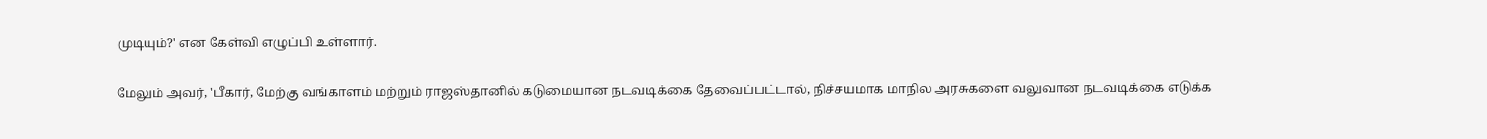முடியும்?' என கேள்வி எழுப்பி உள்ளார்.

மேலும் அவர், 'பீகார், மேற்கு வங்காளம் மற்றும் ராஜஸ்தானில் கடுமையான நடவடிக்கை தேவைப்பட்டால், நிச்சயமாக மாநில அரசுகளை வலுவான நடவடிக்கை எடுக்க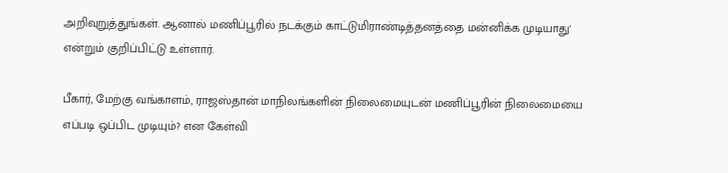அறிவுறுத்துங்கள். ஆனால் மணிப்பூரில் நடக்கும் காட்டுமிராண்டித்தனத்தை மன்னிக்க முடியாது' என்றும் குறிப்பிட்டு உள்ளார்.

பீகார், மேற்கு வங்காளம், ராஜஸ்தான் மாநிலங்களின் நிலைமையுடன் மணிப்பூரின் நிலைமையை எப்படி ஒப்பிட முடியும்? என கேள்வி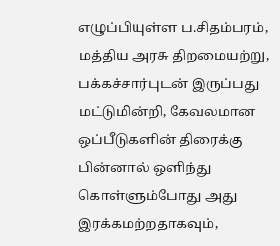எழுப்பியுள்ள ப.சிதம்பரம், மத்திய அரசு திறமையற்று, பக்கச்சார்புடன் இருப்பது மட்டுமின்றி, கேவலமான ஒப்பீடுகளின் திரைக்கு பின்னால் ஒளிந்து கொள்ளும்போது அது இரக்கமற்றதாகவும்,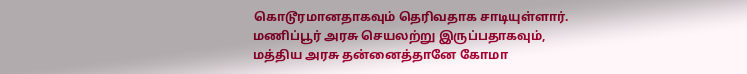கொடூரமானதாகவும் தெரிவதாக சாடியுள்ளார். மணிப்பூர் அரசு செயலற்று இருப்பதாகவும், மத்திய அரசு தன்னைத்தானே கோமா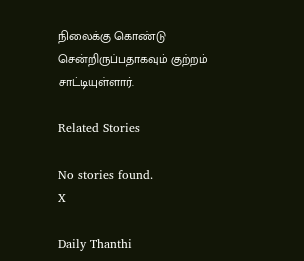நிலைக்கு கொண்டு சென்றிருப்பதாகவும் குற்றம் சாட்டியுள்ளார்.

Related Stories

No stories found.
X

Daily Thanthi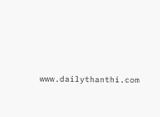www.dailythanthi.com